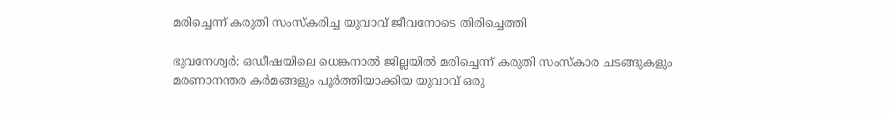മരിച്ചെന്ന് കരുതി സംസ്കരിച്ച യുവാവ് ജീവനോടെ തിരിച്ചെത്തി

ഭുവനേശ്വർ: ഒഡീഷയിലെ ധെങ്കനാൽ ജില്ലയിൽ മരിച്ചെന്ന് കരുതി സംസ്കാര ചടങ്ങുകളും മരണാനന്തര കർമങ്ങളും പൂർത്തിയാക്കിയ യുവാവ് ഒരു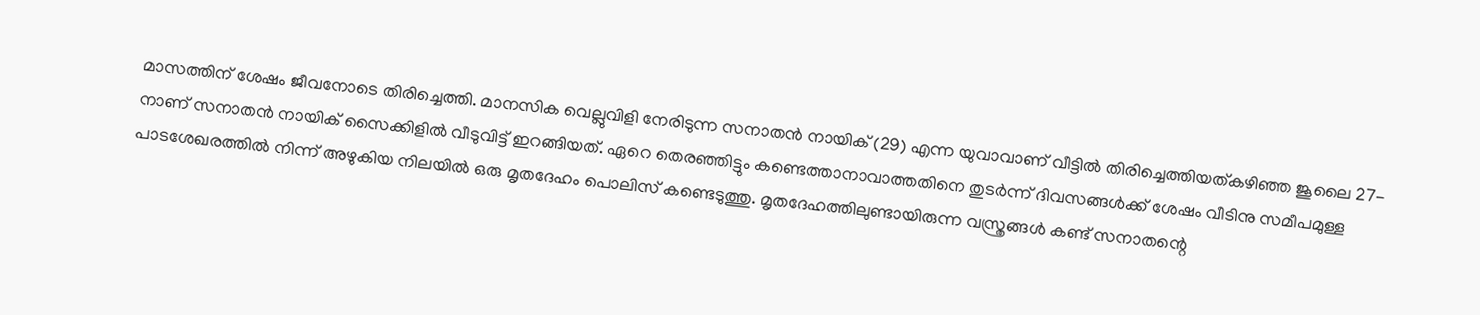മാസത്തിന് ശേഷം ജീവനോടെ തിരിച്ചെത്തി. മാനസിക വെല്ലുവിളി നേരിടുന്ന സനാതൻ നായിക് (29) എന്ന യുവാവാണ് വീട്ടിൽ തിരിച്ചെത്തിയത്കഴിഞ്ഞ ജൂലൈ 27-നാണ് സനാതൻ നായിക് സൈക്കിളിൽ വീടുവിട്ട് ഇറങ്ങിയത്. ഏറെ തെരഞ്ഞിട്ടും കണ്ടെത്താനാവാത്തതിനെ തുടർന്ന് ദിവസങ്ങൾക്ക് ശേഷം വീടിനു സമീപമുള്ള പാടശേഖരത്തിൽ നിന്ന് അഴുകിയ നിലയിൽ ഒരു മൃതദേഹം പൊലിസ് കണ്ടെടുത്തു. മൃതദേഹത്തിലുണ്ടായിരുന്ന വസ്ത്രങ്ങൾ കണ്ട് സനാതന്റെ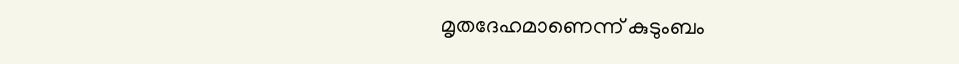മൃതദേഹമാണെന്ന് കുടുംബം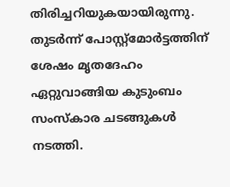തിരിച്ചറിയുകയായിരുന്നു. തുടർന്ന് പോസ്റ്റ്മോർട്ടത്തിന് ശേഷം മൃതദേഹം ഏറ്റുവാങ്ങിയ കുടുംബം സംസ്കാര ചടങ്ങുകൾ നടത്തി.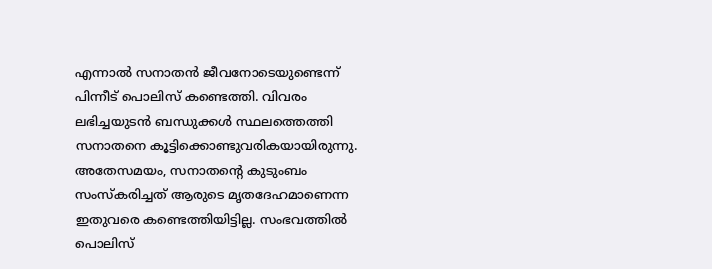എന്നാൽ സനാതൻ ജീവനോടെയുണ്ടെന്ന് പിന്നീട് പൊലിസ് കണ്ടെത്തി. വിവരം ലഭിച്ചയുടൻ ബന്ധുക്കൾ സ്ഥലത്തെത്തി സനാതനെ കൂട്ടിക്കൊണ്ടുവരികയായിരുന്നു.
അതേസമയം, സനാതന്റെ കുടുംബം സംസ്കരിച്ചത് ആരുടെ മൃതദേഹമാണെന്ന ഇതുവരെ കണ്ടെത്തിയിട്ടില്ല. സംഭവത്തിൽ പൊലിസ്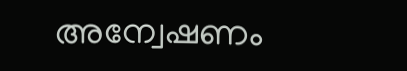അന്വേഷണം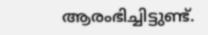ആരംഭിച്ചിട്ടുണ്ട്.